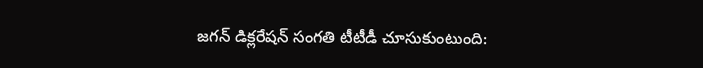జగన్ డిక్లరేషన్ సంగతి టీటీడీ చూసుకుంటుంది: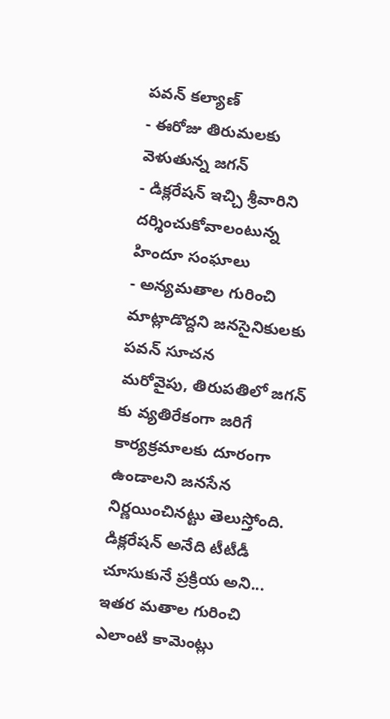పవన్ కల్యాణ్
- ఈరోజు తిరుమలకు వెళుతున్న జగన్
- డిక్లరేషన్ ఇచ్చి శ్రీవారిని దర్శించుకోవాలంటున్న హిందూ సంఘాలు
- అన్యమతాల గురించి మాట్లాడొద్దని జనసైనికులకు పవన్ సూచన
మరోవైపు, తిరుపతిలో జగన్ కు వ్యతిరేకంగా జరిగే కార్యక్రమాలకు దూరంగా ఉండాలని జనసేన నిర్ణయించినట్టు తెలుస్తోంది. డిక్లరేషన్ అనేది టీటీడీ చూసుకునే ప్రక్రియ అని... ఇతర మతాల గురించి ఎలాంటి కామెంట్లు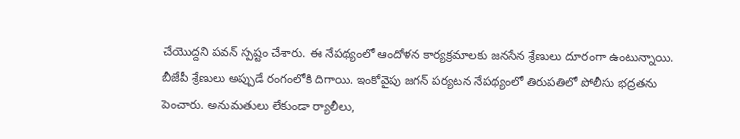చేయొద్దని పవన్ స్పష్టం చేశారు. ఈ నేపథ్యంలో ఆందోళన కార్యక్రమాలకు జనసేన శ్రేణులు దూరంగా ఉంటున్నాయి. బీజేపీ శ్రేణులు అప్పుడే రంగంలోకి దిగాయి. ఇంకోవైపు జగన్ పర్యటన నేపథ్యంలో తిరుపతిలో పోలీసు భద్రతను పెంచారు. అనుమతులు లేకుండా ర్యాలీలు,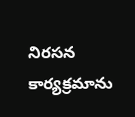నిరసన కార్యక్రమాను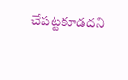చేపట్టకూడదని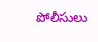పోలీసులు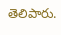తెలిపారు.